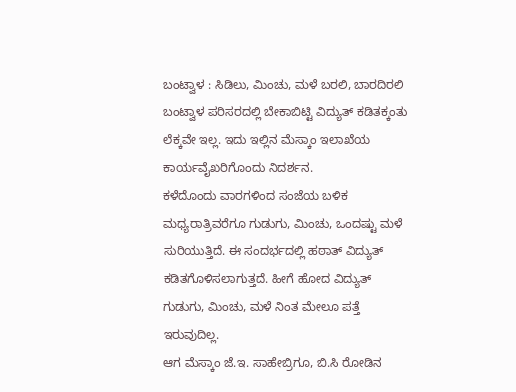ಬಂಟ್ವಾಳ : ಸಿಡಿಲು, ಮಿಂಚು, ಮಳೆ ಬರಲಿ, ಬಾರದಿರಲಿ ಬಂಟ್ವಾಳ ಪರಿಸರದಲ್ಲಿ ಬೇಕಾಬಿಟ್ಟಿ ವಿದ್ಯುತ್ ಕಡಿತಕ್ಕಂತು ಲೆಕ್ಕವೇ ಇಲ್ಲ. ಇದು ಇಲ್ಲಿನ ಮೆಸ್ಕಾಂ ಇಲಾಖೆಯ ಕಾರ್ಯವೈಖರಿಗೊಂದು ನಿದರ್ಶನ.
ಕಳೆದೊಂದು ವಾರಗಳಿಂದ ಸಂಜೆಯ ಬಳಿಕ ಮಧ್ಯರಾತ್ರಿವರೆಗೂ ಗುಡುಗು, ಮಿಂಚು, ಒಂದಷ್ಟು ಮಳೆ ಸುರಿಯುತ್ತಿದೆ. ಈ ಸಂದರ್ಭದಲ್ಲಿ ಹಠಾತ್ ವಿದ್ಯುತ್ ಕಡಿತಗೊಳಿಸಲಾಗುತ್ತದೆ. ಹೀಗೆ ಹೋದ ವಿದ್ಯುತ್ ಗುಡುಗು, ಮಿಂಚು, ಮಳೆ ನಿಂತ ಮೇಲೂ ಪತ್ತೆ ಇರುವುದಿಲ್ಲ.
ಆಗ ಮೆಸ್ಕಾಂ ಜೆ.ಇ. ಸಾಹೇಬ್ರಿಗೂ, ಬಿ.ಸಿ ರೋಡಿನ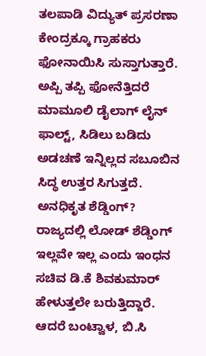ತಲಪಾಡಿ ವಿದ್ಯುತ್ ಪ್ರಸರಣಾ ಕೇಂದ್ರಕ್ಕೂ ಗ್ರಾಹಕರು ಫೋನಾಯಿಸಿ ಸುಸ್ತಾಗುತ್ತಾರೆ. ಅಪ್ಪಿ ತಪ್ಪಿ ಫೋನೆತ್ತಿದರೆ ಮಾಮೂಲಿ ಡೈಲಾಗ್ ಲೈನ್ ಫಾಲ್ಟ್, ಸಿಡಿಲು ಬಡಿದು ಅಡಚಣೆ ಇನ್ನಿಲ್ಲದ ಸಬೂಬಿನ ಸಿದ್ಧ ಉತ್ತರ ಸಿಗುತ್ತದೆ.
ಅನಧಿಕೃತ ಶೆಡ್ಡಿಂಗ್?
ರಾಜ್ಯದಲ್ಲಿ ಲೋಡ್ ಶೆಡ್ಡಿಂಗ್ ಇಲ್ಲವೇ ಇಲ್ಲ ಎಂದು ಇಂಧನ ಸಚಿವ ಡಿ.ಕೆ ಶಿವಕುಮಾರ್ ಹೇಳುತ್ತಲೇ ಬರುತ್ತಿದ್ದಾರೆ. ಆದರೆ ಬಂಟ್ವಾಳ, ಬಿ.ಸಿ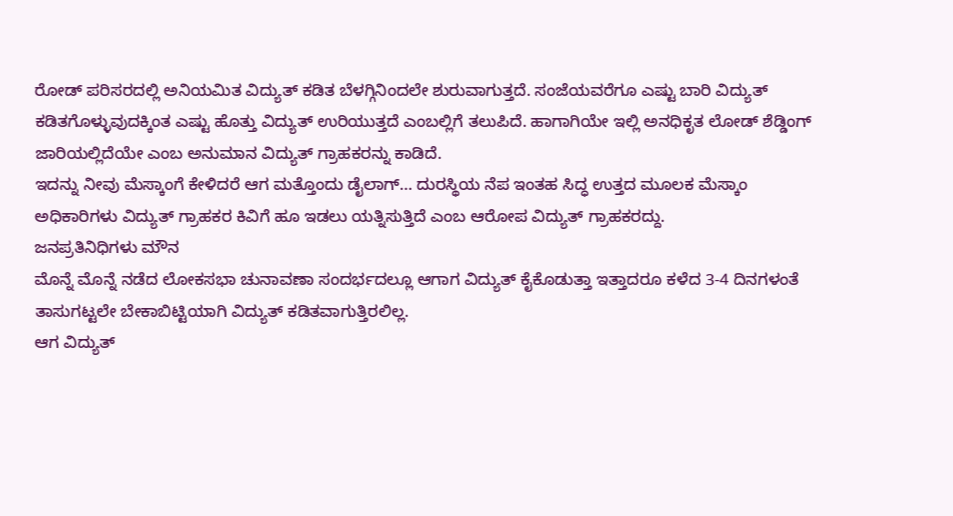ರೋಡ್ ಪರಿಸರದಲ್ಲಿ ಅನಿಯಮಿತ ವಿದ್ಯುತ್ ಕಡಿತ ಬೆಳಗ್ಗಿನಿಂದಲೇ ಶುರುವಾಗುತ್ತದೆ. ಸಂಜೆಯವರೆಗೂ ಎಷ್ಟು ಬಾರಿ ವಿದ್ಯುತ್ ಕಡಿತಗೊಳ್ಳುವುದಕ್ಕಿಂತ ಎಷ್ಟು ಹೊತ್ತು ವಿದ್ಯುತ್ ಉರಿಯುತ್ತದೆ ಎಂಬಲ್ಲಿಗೆ ತಲುಪಿದೆ. ಹಾಗಾಗಿಯೇ ಇಲ್ಲಿ ಅನಧಿಕೃತ ಲೋಡ್ ಶೆಡ್ಡಿಂಗ್ ಜಾರಿಯಲ್ಲಿದೆಯೇ ಎಂಬ ಅನುಮಾನ ವಿದ್ಯುತ್ ಗ್ರಾಹಕರನ್ನು ಕಾಡಿದೆ.
ಇದನ್ನು ನೀವು ಮೆಸ್ಕಾಂಗೆ ಕೇಳಿದರೆ ಆಗ ಮತ್ತೊಂದು ಡೈಲಾಗ್… ದುರಸ್ಥಿಯ ನೆಪ ಇಂತಹ ಸಿದ್ಧ ಉತ್ತದ ಮೂಲಕ ಮೆಸ್ಕಾಂ ಅಧಿಕಾರಿಗಳು ವಿದ್ಯುತ್ ಗ್ರಾಹಕರ ಕಿವಿಗೆ ಹೂ ಇಡಲು ಯತ್ನಿಸುತ್ತಿದೆ ಎಂಬ ಆರೋಪ ವಿದ್ಯುತ್ ಗ್ರಾಹಕರದ್ದು.
ಜನಪ್ರತಿನಿಧಿಗಳು ಮೌನ
ಮೊನ್ನೆ ಮೊನ್ನೆ ನಡೆದ ಲೋಕಸಭಾ ಚುನಾವಣಾ ಸಂದರ್ಭದಲ್ಲೂ ಆಗಾಗ ವಿದ್ಯುತ್ ಕೈಕೊಡುತ್ತಾ ಇತ್ತಾದರೂ ಕಳೆದ 3-4 ದಿನಗಳಂತೆ ತಾಸುಗಟ್ಟಲೇ ಬೇಕಾಬಿಟ್ಟಿಯಾಗಿ ವಿದ್ಯುತ್ ಕಡಿತವಾಗುತ್ತಿರಲಿಲ್ಲ.
ಆಗ ವಿದ್ಯುತ್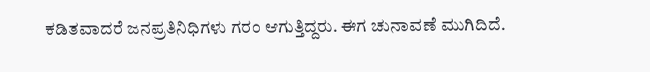ಕಡಿತವಾದರೆ ಜನಪ್ರತಿನಿಧಿಗಳು ಗರಂ ಆಗುತ್ತಿದ್ದರು. ಈಗ ಚುನಾವಣೆ ಮುಗಿದಿದೆ.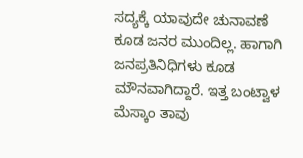ಸದ್ಯಕ್ಕೆ ಯಾವುದೇ ಚುನಾವಣೆ ಕೂಡ ಜನರ ಮುಂದಿಲ್ಲ. ಹಾಗಾಗಿ ಜನಪ್ರತಿನಿಧಿಗಳು ಕೂಡ ಮೌನವಾಗಿದ್ದಾರೆ. ಇತ್ತ ಬಂಟ್ವಾಳ ಮೆಸ್ಕಾಂ ತಾವು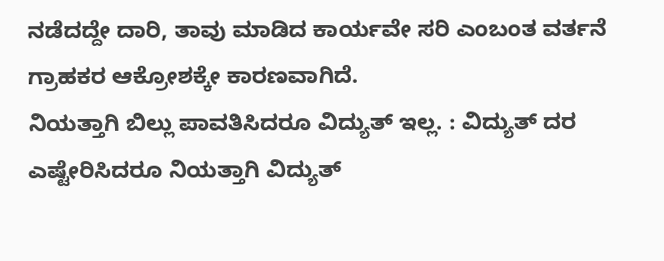ನಡೆದದ್ದೇ ದಾರಿ, ತಾವು ಮಾಡಿದ ಕಾರ್ಯವೇ ಸರಿ ಎಂಬಂತ ವರ್ತನೆ ಗ್ರಾಹಕರ ಆಕ್ರೋಶಕ್ಕೇ ಕಾರಣವಾಗಿದೆ.
ನಿಯತ್ತಾಗಿ ಬಿಲ್ಲು ಪಾವತಿಸಿದರೂ ವಿದ್ಯುತ್ ಇಲ್ಲ. : ವಿದ್ಯುತ್ ದರ ಎಷ್ಟೇರಿಸಿದರೂ ನಿಯತ್ತಾಗಿ ವಿದ್ಯುತ್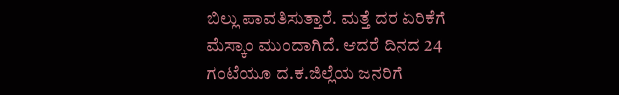ಬಿಲ್ಲು ಪಾವತಿಸುತ್ತಾರೆ. ಮತ್ತೆ ದರ ಏರಿಕೆಗೆ ಮೆಸ್ಕಾಂ ಮುಂದಾಗಿದೆ. ಆದರೆ ದಿನದ 24 ಗಂಟೆಯೂ ದ.ಕ.ಜಿಲ್ಲೆಯ ಜನರಿಗೆ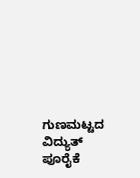ಗುಣಮಟ್ಟದ ವಿದ್ಯುತ್ ಪೂರೈಕೆ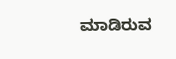ಮಾಡಿರುವ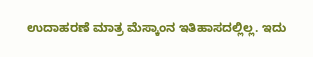ಉದಾಹರಣೆ ಮಾತ್ರ ಮೆಸ್ಕಾಂನ ಇತಿಹಾಸದಲ್ಲಿಲ್ಲ. ಇದು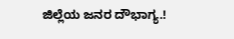ಜಿಲ್ಲೆಯ ಜನರ ದೌಭಾಗ್ಯ.!